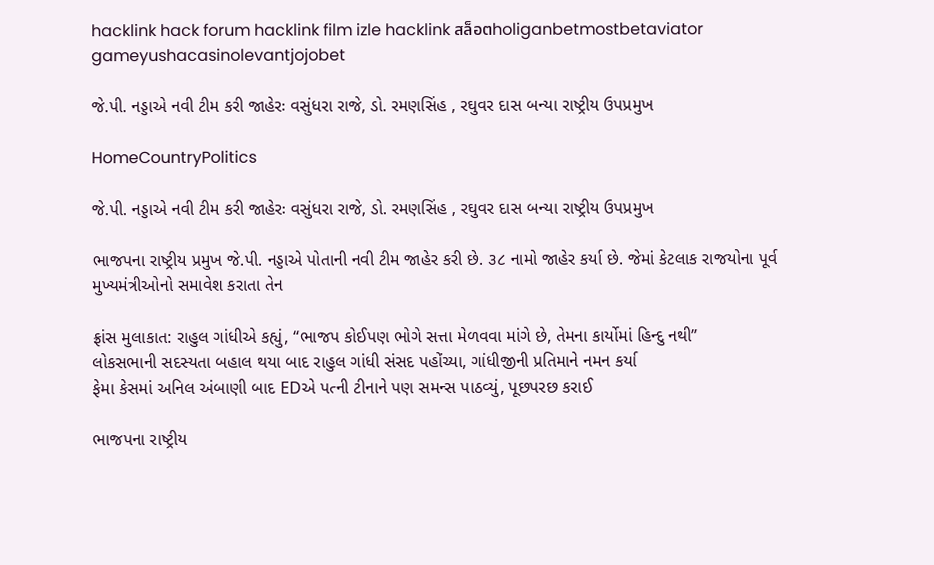hacklink hack forum hacklink film izle hacklink สล็อตholiganbetmostbetaviator gameyushacasinolevantjojobet

જે.પી. નડ્ડાએ નવી ટીમ કરી જાહેરઃ વસુંધરા રાજે, ડો. રમણસિંહ , રઘુવર દાસ બન્યા રાષ્ટ્રીય ઉપપ્રમુખ

HomeCountryPolitics

જે.પી. નડ્ડાએ નવી ટીમ કરી જાહેરઃ વસુંધરા રાજે, ડો. રમણસિંહ , રઘુવર દાસ બન્યા રાષ્ટ્રીય ઉપપ્રમુખ

ભાજપના રાષ્ટ્રીય પ્રમુખ જે.પી. નડ્ડાએ પોતાની નવી ટીમ જાહેર કરી છે. ૩૮ નામો જાહેર કર્યા છે. જેમાં કેટલાક રાજયોના પૂર્વ મુખ્યમંત્રીઓનો સમાવેશ કરાતા તેન

ફ્રાંસ મુલાકાત: રાહુલ ગાંધીએ કહ્યું, “ભાજપ કોઈપણ ભોગે સત્તા મેળવવા માંગે છે, તેમના કાર્યોમાં હિન્દુ નથી”
લોકસભાની સદસ્યતા બહાલ થયા બાદ રાહુલ ગાંધી સંસદ પહોંચ્યા, ગાંધીજીની પ્રતિમાને નમન કર્યા
ફેમા કેસમાં અનિલ અંબાણી બાદ EDએ પત્ની ટીનાને પણ સમન્સ પાઠવ્યું, પૂછપરછ કરાઈ

ભાજપના રાષ્ટ્રીય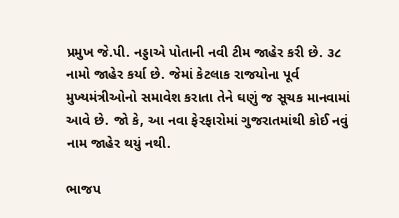પ્રમુખ જે.પી. નડ્ડાએ પોતાની નવી ટીમ જાહેર કરી છે. ૩૮ નામો જાહેર કર્યા છે. જેમાં કેટલાક રાજયોના પૂર્વ મુખ્યમંત્રીઓનો સમાવેશ કરાતા તેને ઘણું જ સૂચક માનવામાં આવે છે. જો કે, આ નવા ફેરફારોમાં ગુજરાતમાંથી કોઈ નવું નામ જાહેર થયું નથી.

ભાજપ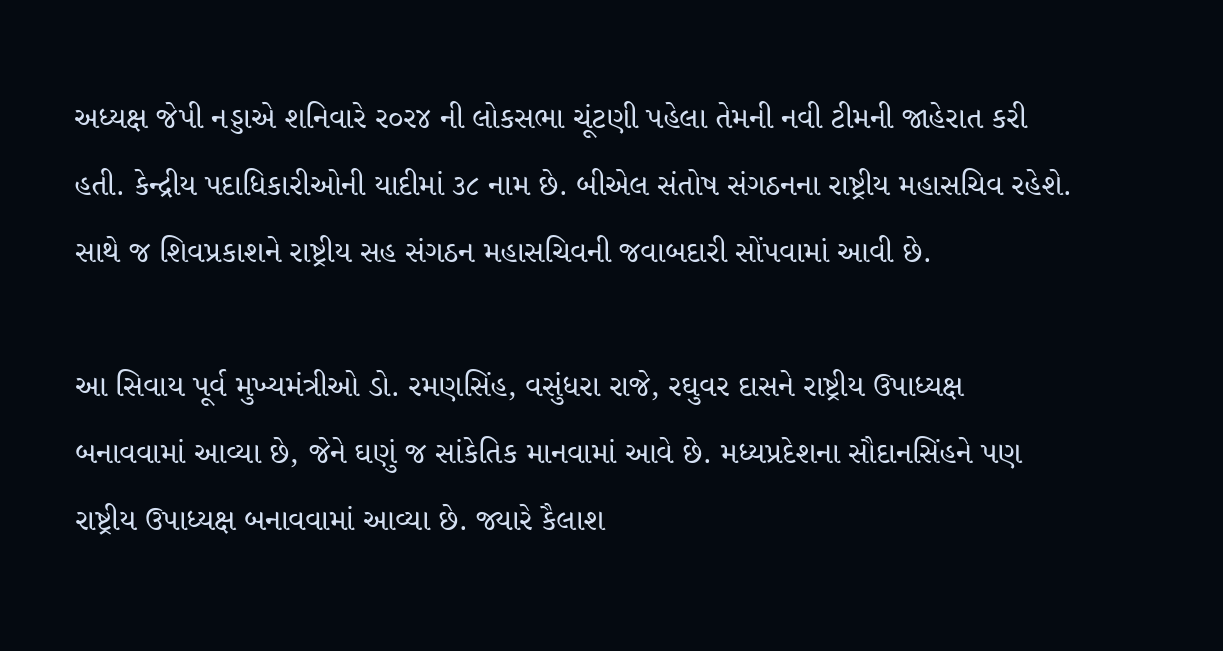અધ્યક્ષ જેપી નડ્ડાએ શનિવારે ર૦ર૪ ની લોકસભા ચૂંટણી પહેલા તેમની નવી ટીમની જાહેરાત કરી હતી. કેન્દ્રીય પદાધિકારીઓની યાદીમાં ૩૮ નામ છે. બીએલ સંતોષ સંગઠનના રાષ્ટ્રીય મહાસચિવ રહેશે. સાથે જ શિવપ્રકાશને રાષ્ટ્રીય સહ સંગઠન મહાસચિવની જવાબદારી સોંપવામાં આવી છે.

આ સિવાય પૂર્વ મુખ્યમંત્રીઓ ડો. રમણસિંહ, વસુંધરા રાજે, રઘુવર દાસને રાષ્ટ્રીય ઉપાધ્યક્ષ બનાવવામાં આવ્યા છે, જેને ઘણું જ સાંકેતિક માનવામાં આવે છે. મધ્યપ્રદેશના સૌદાનસિંહને પણ રાષ્ટ્રીય ઉપાધ્યક્ષ બનાવવામાં આવ્યા છે. જ્યારે કૈલાશ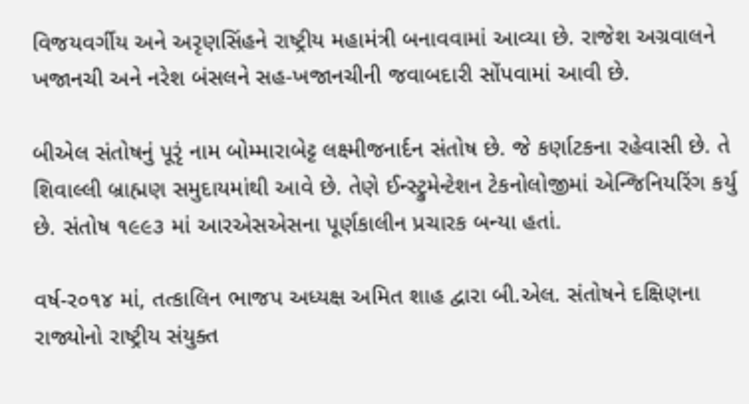વિજયવર્ગીય અને અરૃણસિંહને રાષ્ટ્રીય મહામંત્રી બનાવવામાં આવ્યા છે. રાજેશ અગ્રવાલને ખજાનચી અને નરેશ બંસલને સહ-ખજાનચીની જવાબદારી સોંપવામાં આવી છે.

બીએલ સંતોષનું પૂરૃં નામ બોમ્મારાબેટ્ટ લક્ષ્મીજનાર્દન સંતોષ છે. જે કર્ણાટકના રહેવાસી છે. તે શિવાલ્લી બ્રાહ્મણ સમુદાયમાંથી આવે છે. તેણે ઈન્સ્ટ્રુમેન્ટેશન ટેકનોલોજીમાં એન્જિનિયરિંગ કર્યુ છે. સંતોષ ૧૯૯૩ માં આરએસએસના પૂર્ણકાલીન પ્રચારક બન્યા હતાં.

વર્ષ-ર૦૧૪ માં, તત્કાલિન ભાજપ અધ્યક્ષ અમિત શાહ દ્વારા બી.એલ. સંતોષને દક્ષિણના રાજ્યોનો રાષ્ટ્રીય સંયુક્ત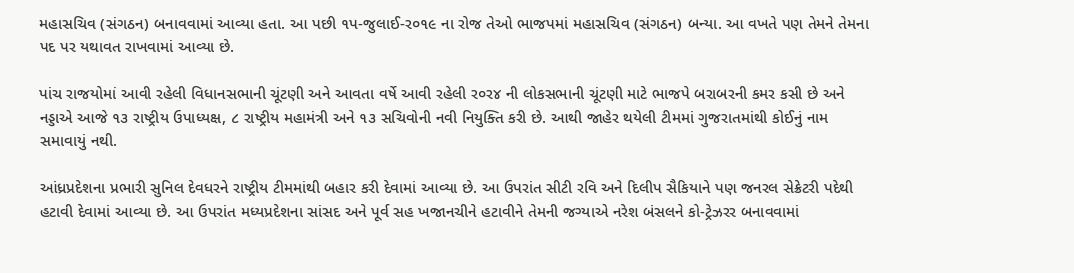મહાસચિવ (સંગઠન) બનાવવામાં આવ્યા હતા. આ પછી ૧પ-જુલાઈ-ર૦૧૯ ના રોજ તેઓ ભાજપમાં મહાસચિવ (સંગઠન) બન્યા. આ વખતે પણ તેમને તેમના પદ પર યથાવત રાખવામાં આવ્યા છે.

પાંચ રાજયોમાં આવી રહેલી વિધાનસભાની ચૂંટણી અને આવતા વર્ષે આવી રહેલી ર૦ર૪ ની લોકસભાની ચૂંટણી માટે ભાજપે બરાબરની કમર કસી છે અને નડ્ડાએ આજે ૧૩ રાષ્ટ્રીય ઉપાધ્યક્ષ, ૮ રાષ્ટ્રીય મહામંત્રી અને ૧૩ સચિવોની નવી નિયુક્તિ કરી છે. આથી જાહેર થયેલી ટીમમાં ગુજરાતમાંથી કોઈનું નામ સમાવાયું નથી.

આંધ્રપ્રદેશના પ્રભારી સુનિલ દેવધરને રાષ્ટ્રીય ટીમમાંથી બહાર કરી દેવામાં આવ્યા છે. આ ઉપરાંત સીટી રવિ અને દિલીપ સૈકિયાને પણ જનરલ સેક્રેટરી પદેથી હટાવી દેવામાં આવ્યા છે. આ ઉપરાંત મધ્યપ્રદેશના સાંસદ અને પૂર્વ સહ ખજાનચીને હટાવીને તેમની જગ્યાએ નરેશ બંસલને કો-ટ્રેઝરર બનાવવામાં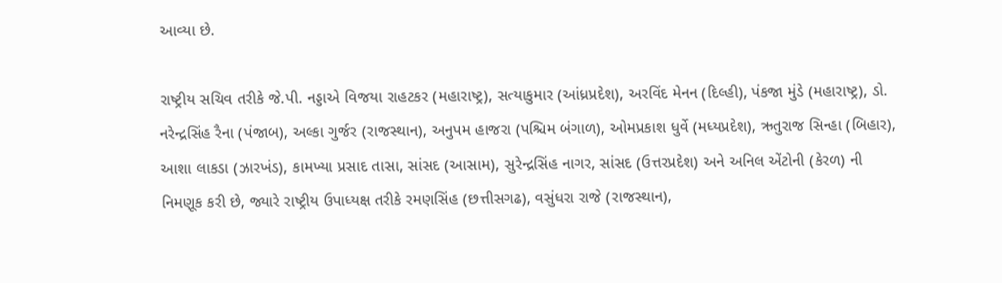આવ્યા છે.

રાષ્ટ્રીય સચિવ તરીકે જે.પી. નડ્ડાએ વિજયા રાહટકર (મહારાષ્ટ્ર), સત્યાકુમાર (આંધ્રપ્રદેશ), અરવિંદ મેનન (દિલ્હી), પંકજા મુંડે (મહારાષ્ટ્ર), ડો. નરેન્દ્રસિંહ રૈના (પંજાબ), અલ્કા ગુર્જર (રાજસ્થાન), અનુપમ હાજરા (પશ્ચિમ બંગાળ), ઓમપ્રકાશ ધુર્વે (મધ્યપ્રદેશ), ઋતુરાજ સિન્હા (બિહાર), આશા લાકડા (ઝારખંડ), કામખ્યા પ્રસાદ તાસા, સાંસદ (આસામ), સુરેન્દ્રસિંહ નાગર, સાંસદ (ઉત્તરપ્રદેશ) અને અનિલ એંટોની (કેરળ) ની નિમણૂક કરી છે, જ્યારે રાષ્ટ્રીય ઉપાધ્યક્ષ તરીકે રમણસિંહ (છત્તીસગઢ), વસુંધરા રાજે (રાજસ્થાન),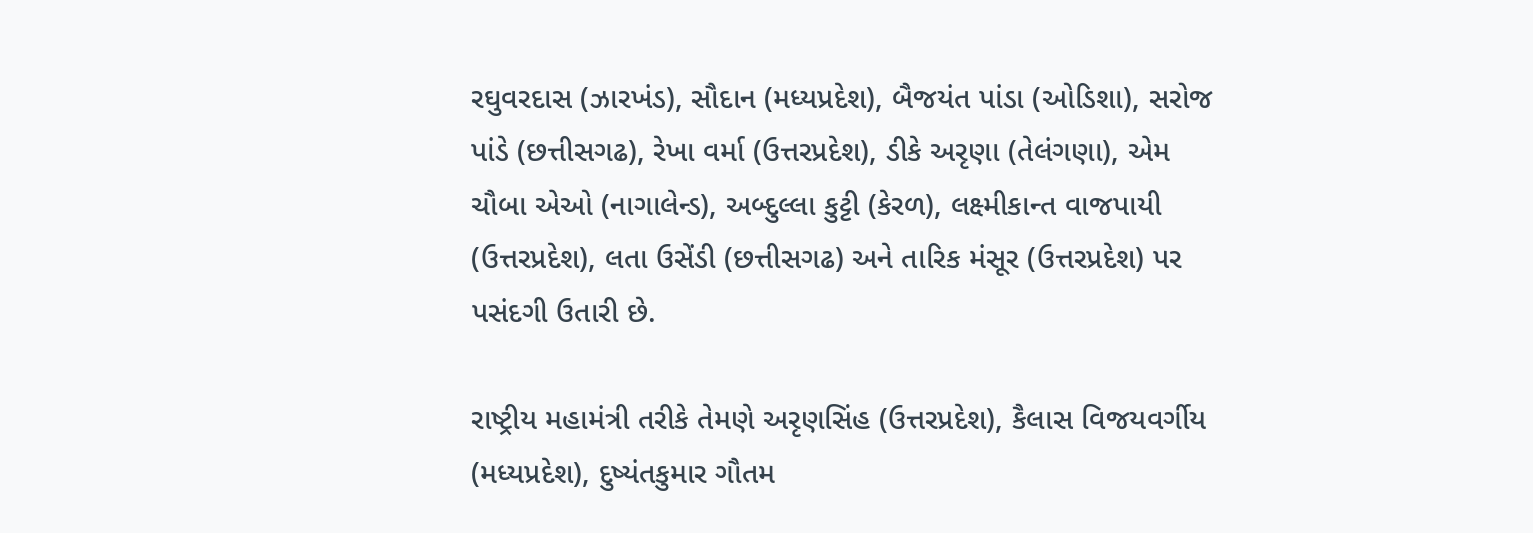રઘુવરદાસ (ઝારખંડ), સૌદાન (મધ્યપ્રદેશ), બૈજયંત પાંડા (ઓડિશા), સરોજ પાંડે (છત્તીસગઢ), રેખા વર્મા (ઉત્તરપ્રદેશ), ડીકે અરૃણા (તેલંગણા), એમ ચૌબા એઓ (નાગાલેન્ડ), અબ્દુલ્લા કુટ્ટી (કેરળ), લક્ષ્મીકાન્ત વાજપાયી (ઉત્તરપ્રદેશ), લતા ઉસેંડી (છત્તીસગઢ) અને તારિક મંસૂર (ઉત્તરપ્રદેશ) પર પસંદગી ઉતારી છે.

રાષ્ટ્રીય મહામંત્રી તરીકે તેમણે અરૃણસિંહ (ઉત્તરપ્રદેશ), કૈલાસ વિજયવર્ગીય (મધ્યપ્રદેશ), દુષ્યંતકુમાર ગૌતમ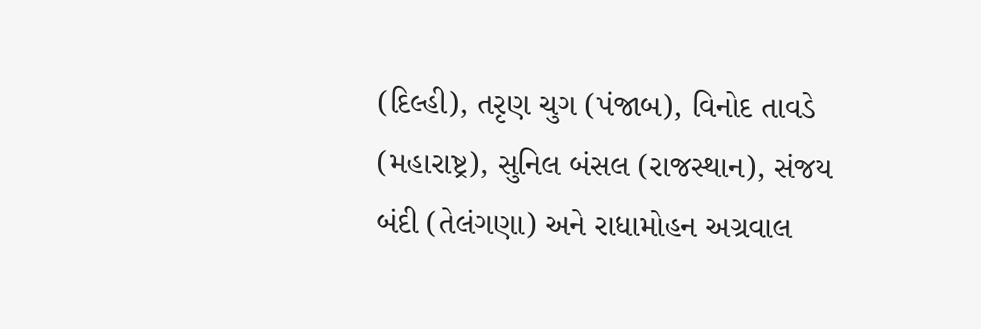(દિલ્હી), તરૃણ ચુગ (પંજાબ), વિનોદ તાવડે (મહારાષ્ટ્ર), સુનિલ બંસલ (રાજસ્થાન), સંજય બંદી (તેલંગણા) અને રાધામોહન અગ્રવાલ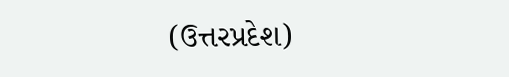(ઉત્તરપ્રદેશ)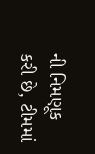ની નિમણૂક કરી છે, ટીમમાં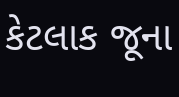કેટલાક જૂના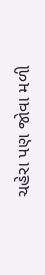ચહેરા પણ જોવા મળી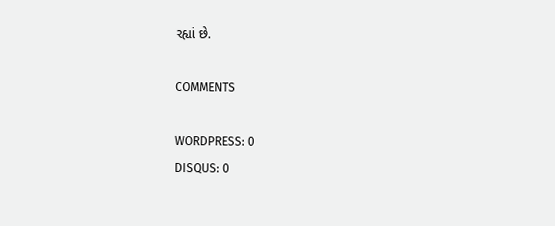રહ્યાં છે.

COMMENTS

WORDPRESS: 0
DISQUS: 0